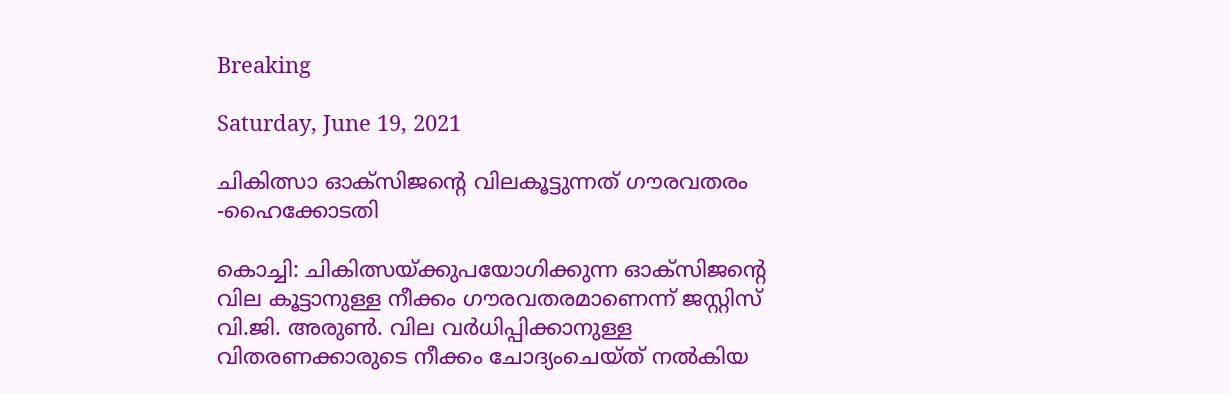Breaking

Saturday, June 19, 2021

ചികിത്സാ ഓക്‌സിജന്റെ വിലകൂട്ടുന്നത് ഗൗരവതരം -ഹൈക്കോടതി

കൊച്ചി: ചികിത്സയ്ക്കുപയോഗിക്കുന്ന ഓക്‌സിജന്റെ വില കൂട്ടാനുള്ള നീക്കം ഗൗരവതരമാണെന്ന് ജസ്റ്റിസ് വി.ജി. അരുൺ. വില വർധിപ്പിക്കാനുള്ള വിതരണക്കാരുടെ നീക്കം ചോദ്യംചെയ്ത് നൽകിയ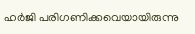ഹർജി പരിഗണിക്കവെയായിരുന്നു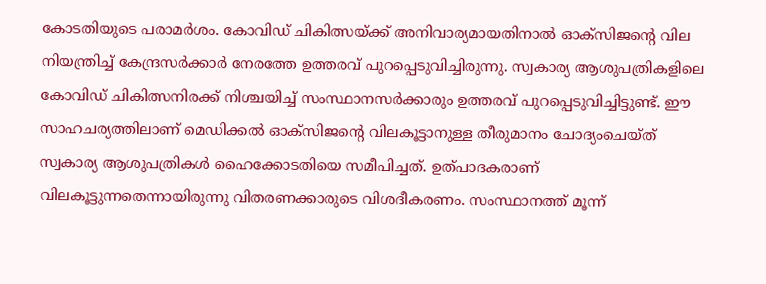കോടതിയുടെ പരാമർശം. കോവിഡ് ചികിത്സയ്ക്ക് അനിവാര്യമായതിനാൽ ഓക്‌സിജന്റെ വില നിയന്ത്രിച്ച് കേന്ദ്രസർക്കാർ നേരത്തേ ഉത്തരവ് പുറപ്പെടുവിച്ചിരുന്നു. സ്വകാര്യ ആശുപത്രികളിലെ കോവിഡ് ചികിത്സനിരക്ക് നിശ്ചയിച്ച് സംസ്ഥാനസർക്കാരും ഉത്തരവ് പുറപ്പെടുവിച്ചിട്ടുണ്ട്. ഈ സാഹചര്യത്തിലാണ് മെഡിക്കൽ ഓക്‌സിജന്റെ വിലകൂട്ടാനുള്ള തീരുമാനം ചോദ്യംചെയ്ത് സ്വകാര്യ ആശുപത്രികൾ ഹൈക്കോടതിയെ സമീപിച്ചത്. ഉത്‌പാദകരാണ് വിലകൂട്ടുന്നതെന്നായിരുന്നു വിതരണക്കാരുടെ വിശദീകരണം. സംസ്ഥാനത്ത് മൂന്ന്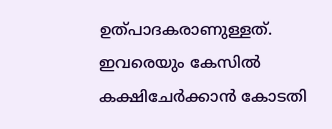ഉത്‌പാദകരാണുള്ളത്. ഇവരെയും കേസിൽ കക്ഷിചേർക്കാൻ കോടതി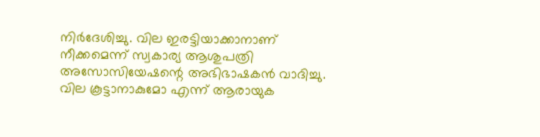നിർദേശിച്ചു. വില ഇരട്ടിയാക്കാനാണ് നീക്കമെന്ന് സ്വകാര്യ ആശുപത്രി അസോസിയേഷന്റെ അഭിഭാഷകൻ വാദിച്ചു. വില കൂട്ടാനാകുമോ എന്ന് ആരായുക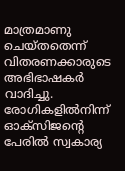മാത്രമാണു ചെയ്തതെന്ന് വിതരണക്കാരുടെ അഭിഭാഷകർ വാദിച്ചു. രോഗികളിൽനിന്ന് ഓക്‌സിജന്റെ പേരിൽ സ്വകാര്യ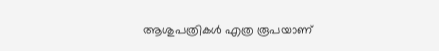ആശുപത്രികൾ എത്ര രൂപയാണ്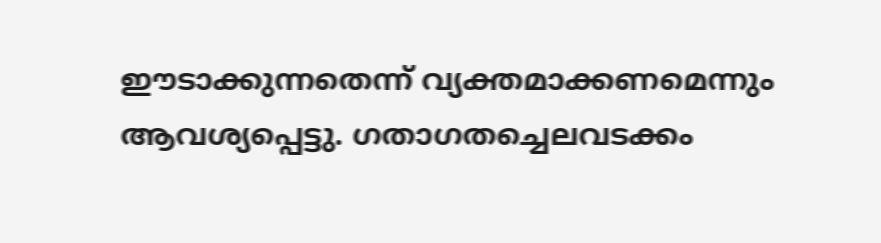ഈടാക്കുന്നതെന്ന് വ്യക്തമാക്കണമെന്നും ആവശ്യപ്പെട്ടു. ഗതാഗതച്ചെലവടക്കം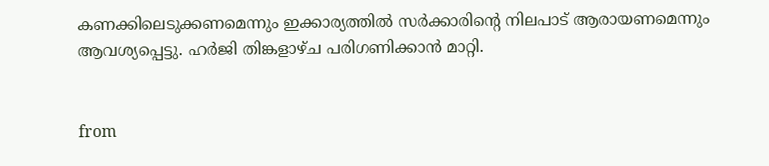കണക്കിലെടുക്കണമെന്നും ഇക്കാര്യത്തിൽ സർക്കാരിന്റെ നിലപാട് ആരായണമെന്നും ആവശ്യപ്പെട്ടു. ഹർജി തിങ്കളാഴ്ച പരിഗണിക്കാൻ മാറ്റി.


from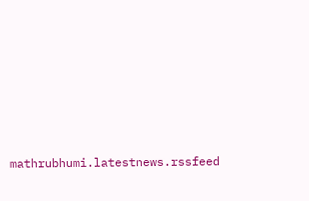mathrubhumi.latestnews.rssfeed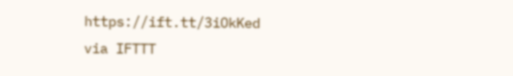https://ift.tt/3iOkKed
via IFTTT